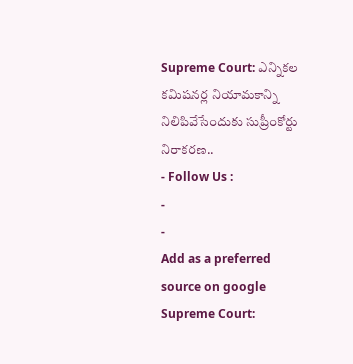Supreme Court: ఎన్నికల కమిషనర్ల నియామకాన్ని నిలిపివేసేందుకు సుప్రీంకోర్టు నిరాకరణ..
- Follow Us :
-
-
Add as a preferred
source on google
Supreme Court: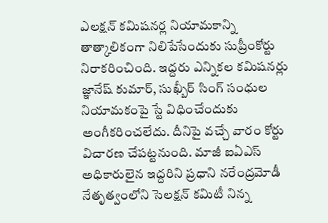ఎలక్షన్ కమిషనర్ల నియామకాన్ని తాత్కాలికంగా నిలిపేసేందుకు సుప్రీంకోర్టు నిరాకరించింది. ఇద్దరు ఎన్నికల కమిషనర్లు జ్ఞానేష్ కుమార్, సుఖ్బీర్ సింగ్ సంధుల నియామకంపై స్టే విధించేందుకు అంగీకరించలేదు. దీనిపై వచ్చే వారం కోర్టు విచారణ చేపట్టనుంది. మాజీ ఐఏఎస్ అధికారులైన ఇద్దరిని ప్రధాని నరేంద్రమోడీ నేతృత్వంలోని సెలక్షన్ కమిటీ నిన్న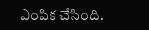ఎంపిక చేసింది.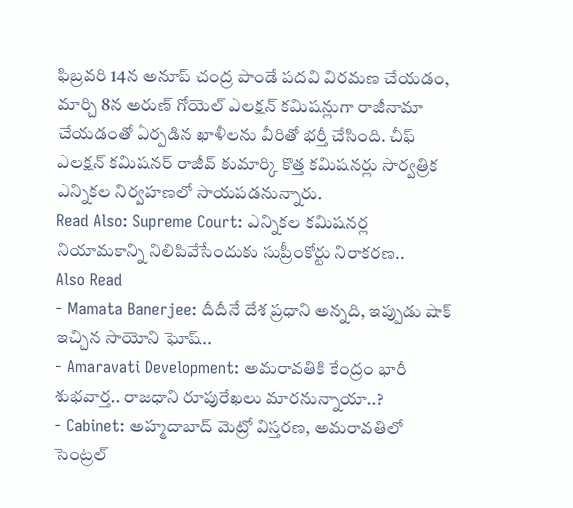ఫిబ్రవరి 14న అనూప్ చంద్ర పాండే పదవి విరమణ చేయడం, మార్చి 8న అరుణ్ గోయెల్ ఎలక్షన్ కమిషన్లుగా రాజీనామా చేయడంతో ఏర్పడిన ఖాళీలను వీరితో భర్తీ చేసింది. చీఫ్ ఎలక్షన్ కమిషనర్ రాజీవ్ కుమార్కి కొత్త కమిషనర్లు సార్వత్రిక ఎన్నికల నిర్వహణలో సాయపడనున్నారు.
Read Also: Supreme Court: ఎన్నికల కమిషనర్ల నియామకాన్ని నిలిపివేసేందుకు సుప్రీంకోర్టు నిరాకరణ..
Also Read
- Mamata Banerjee: దీదీనే దేశ ప్రధాని అన్నది, ఇప్పుడు షాక్ ఇచ్చిన సాయోని ఘోష్..
- Amaravati Development: అమరావతికి కేంద్రం భారీ శుభవార్త.. రాజధాని రూపురేఖలు మారనున్నాయా..?
- Cabinet: అహ్మదాబాద్ మెట్రో విస్తరణ, అమరావతిలో సెంట్రల్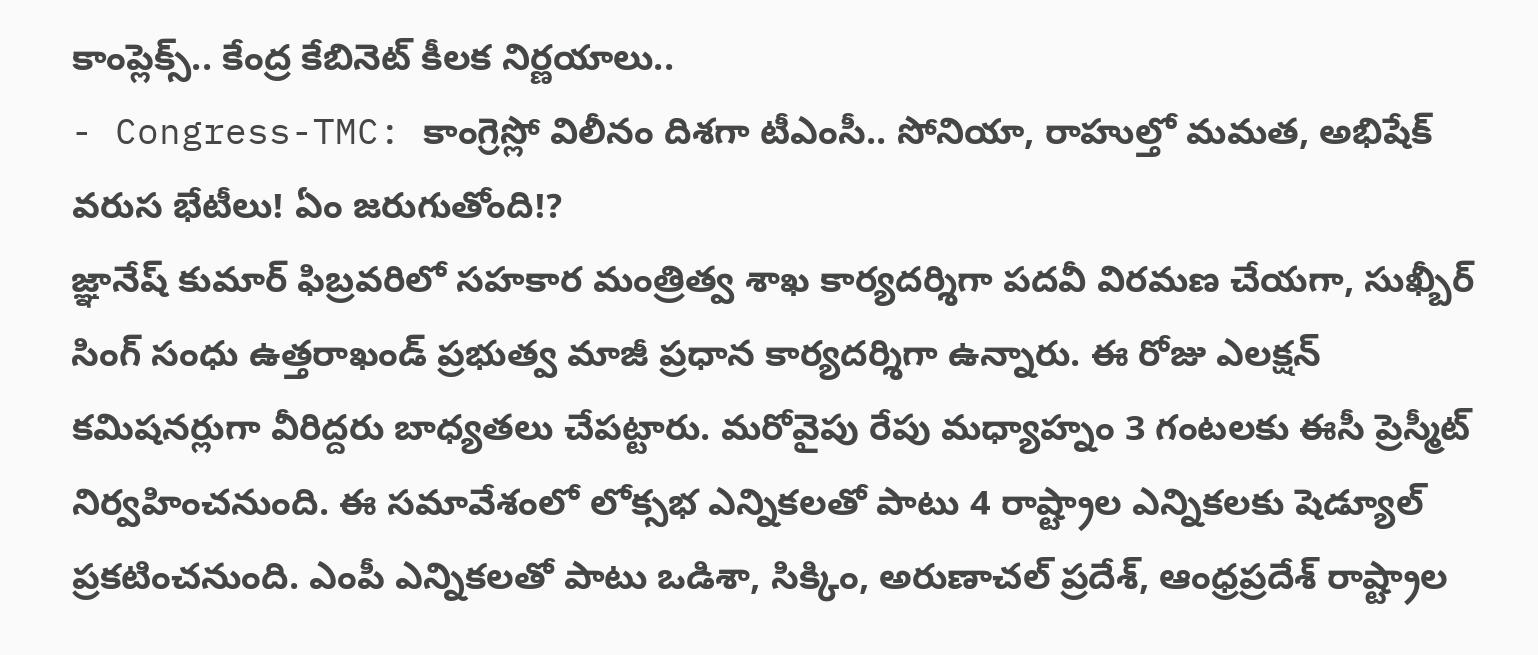కాంప్లెక్స్.. కేంద్ర కేబినెట్ కీలక నిర్ణయాలు..
- Congress-TMC: కాంగ్రెస్లో విలీనం దిశగా టీఎంసీ.. సోనియా, రాహుల్తో మమత, అభిషేక్ వరుస భేటీలు! ఏం జరుగుతోంది!?
జ్ఞానేష్ కుమార్ ఫిబ్రవరిలో సహకార మంత్రిత్వ శాఖ కార్యదర్శిగా పదవీ విరమణ చేయగా, సుఖ్బీర్ సింగ్ సంధు ఉత్తరాఖండ్ ప్రభుత్వ మాజీ ప్రధాన కార్యదర్శిగా ఉన్నారు. ఈ రోజు ఎలక్షన్ కమిషనర్లుగా వీరిద్దరు బాధ్యతలు చేపట్టారు. మరోవైపు రేపు మధ్యాహ్నం 3 గంటలకు ఈసీ ప్రెస్మీట్ నిర్వహించనుంది. ఈ సమావేశంలో లోక్సభ ఎన్నికలతో పాటు 4 రాష్ట్రాల ఎన్నికలకు షెడ్యూల్ ప్రకటించనుంది. ఎంపీ ఎన్నికలతో పాటు ఒడిశా, సిక్కిం, అరుణాచల్ ప్రదేశ్, ఆంధ్రప్రదేశ్ రాష్ట్రాల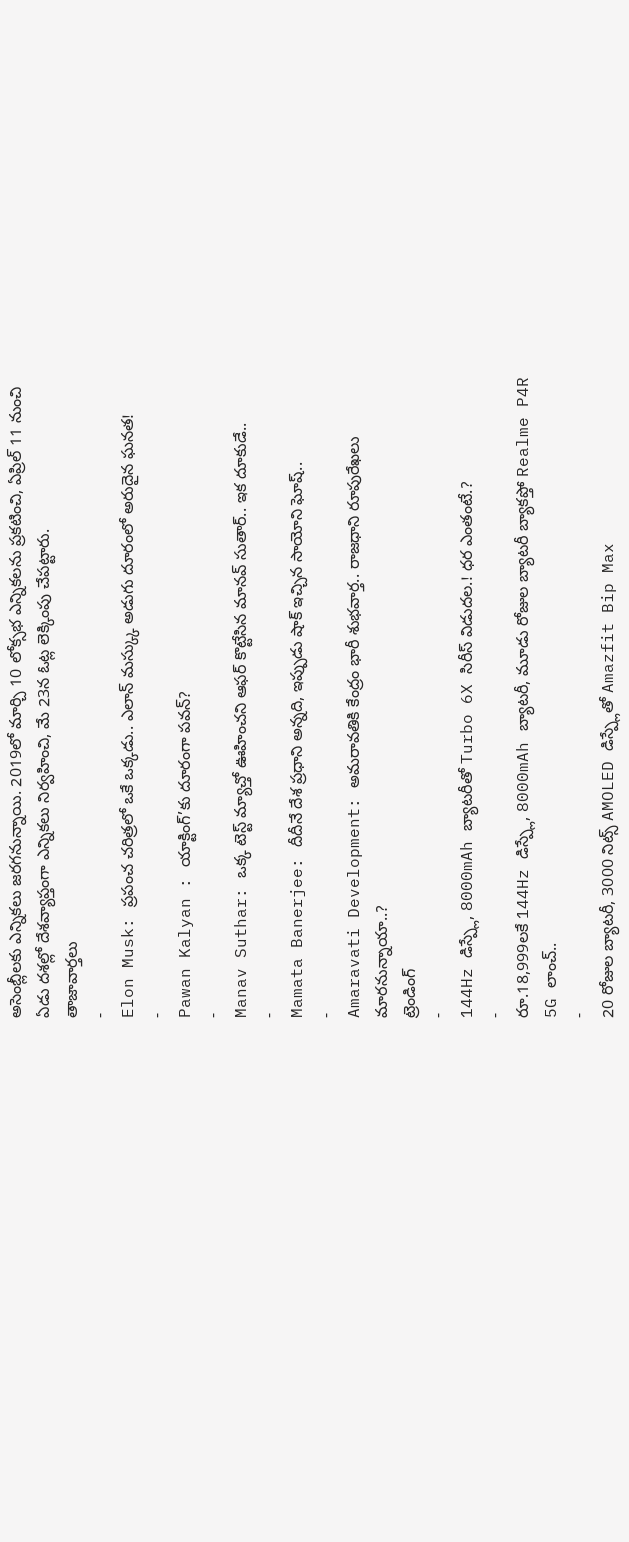అసెంబ్లీలకు ఎన్నికలు జరగనున్నాయి. 2019లో మార్చి 10 లోక్సభ ఎన్నికలను ప్రకటించి, ఏప్రిల్ 11 నుంచి ఏడు దశల్లో దేశవ్యాప్తంగా ఎన్నికలు నిర్వహించి, మే 23న ఓట్ల లెక్కింపు చేపట్టారు.
తాజావార్తలు
-
Elon Musk: ప్రపంచ చరిత్రలో ఒకే ఒక్కడు.. ఎలాన్ మస్క్కు అడుగు దూరంలో అరుదైన ఘనత!
-
Pawan Kalyan : యాక్టింగ్’కు దూరంగా పవన్?
-
Manav Suthar: ఒక్క టెస్ట్ మ్యాచ్తో ఊహించని ఆఫర్ కొట్టేసిన మానవ్ సుతార్.. ఇక దూకుడే..
-
Mamata Banerjee: దీదీనే దేశ ప్రధాని అన్నది, ఇప్పుడు షాక్ ఇచ్చిన సాయోని ఘోష్..
-
Amaravati Development: అమరావతికి కేంద్రం భారీ శుభవార్త.. రాజధాని రూపురేఖలు మారనున్నాయా..?
ట్రెండింగ్
-
144Hz డిస్ప్లే, 8000mAh బ్యాటరీతో Turbo 6X సిరీస్ విడుదల.! ధర ఎంతంటే.?
-
రూ.18,999లకే 144Hz డిస్ప్లే, 8000mAh బ్యాటరీ, మూడు రోజుల బ్యాటరీ బ్యాకప్తో Realme P4R 5G లాంచ్..
-
20 రోజుల బ్యాటరీ, 3000 నిట్స్ AMOLED డిస్ప్లేతో Amazfit Bip Max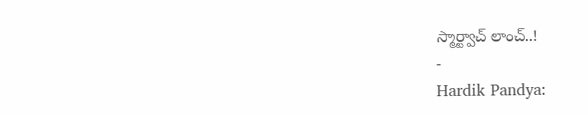స్మార్ట్వాచ్ లాంచ్..!
-
Hardik Pandya: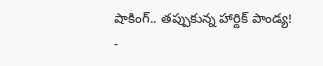షాకింగ్.. తప్పుకున్న హార్దిక్ పాండ్య!
-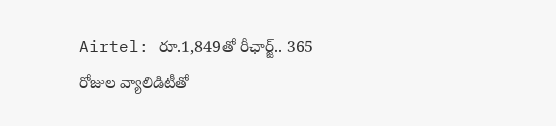Airtel: రూ.1,849తో రీఛార్జ్.. 365 రోజుల వ్యాలిడిటీతో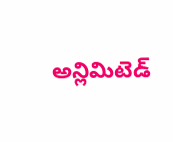అన్లిమిటెడ్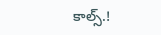కాల్స్.!